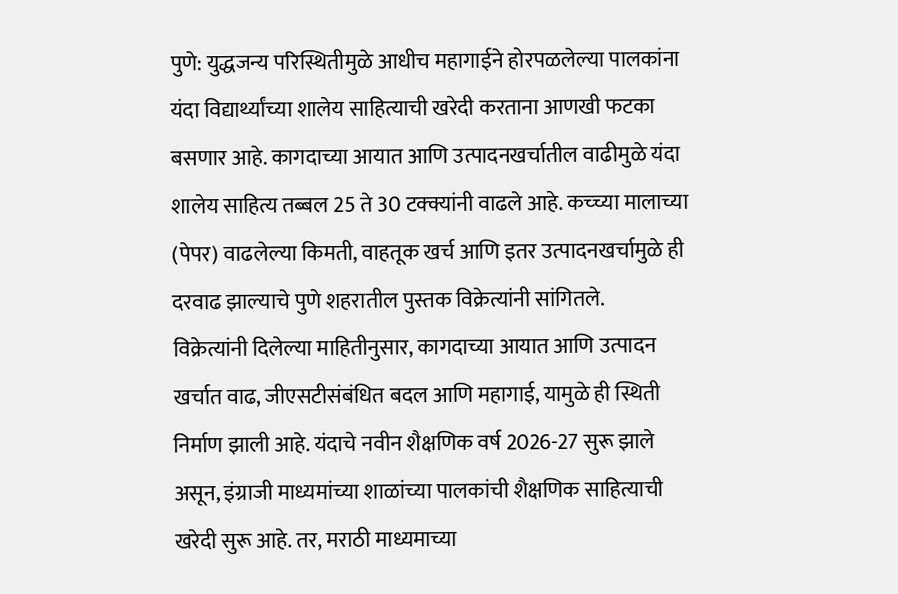पुणे: युद्धजन्य परिस्थितीमुळे आधीच महागाईने होरपळलेल्या पालकांना यंदा विद्यार्थ्यांच्या शालेय साहित्याची खरेदी करताना आणखी फटका बसणार आहे. कागदाच्या आयात आणि उत्पादनखर्चातील वाढीमुळे यंदा शालेय साहित्य तब्बल 25 ते 30 टक्क्यांनी वाढले आहे. कच्च्या मालाच्या (पेपर) वाढलेल्या किमती, वाहतूक खर्च आणि इतर उत्पादनखर्चामुळे ही दरवाढ झाल्याचे पुणे शहरातील पुस्तक विक्रेत्यांनी सांगितले.
विक्रेत्यांनी दिलेल्या माहितीनुसार, कागदाच्या आयात आणि उत्पादन खर्चात वाढ, जीएसटीसंबंधित बदल आणि महागाई, यामुळे ही स्थिती निर्माण झाली आहे. यंदाचे नवीन शैक्षणिक वर्ष 2026-27 सुरू झाले असून, इंग्राजी माध्यमांच्या शाळांच्या पालकांची शैक्षणिक साहित्याची खरेदी सुरू आहे. तर, मराठी माध्यमाच्या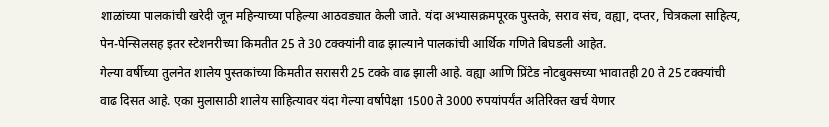शाळांच्या पालकांची खरेदी जून महिन्याच्या पहिल्या आठवड्यात केली जाते. यंदा अभ्यासक्रमपूरक पुस्तके, सराव संच, वह्या, दप्तर, चित्रकला साहित्य, पेन-पेन्सिलसह इतर स्टेशनरीच्या किमतीत 25 ते 30 टक्क्यांनी वाढ झाल्याने पालकांची आर्थिक गणिते बिघडली आहेत.
गेल्या वर्षीच्या तुलनेत शालेय पुस्तकांच्या किमतीत सरासरी 25 टक्के वाढ झाली आहे. वह्या आणि प्रिंटेड नोटबुक्सच्या भावातही 20 ते 25 टक्क्यांची वाढ दिसत आहे. एका मुलासाठी शालेय साहित्यावर यंदा गेल्या वर्षापेक्षा 1500 ते 3000 रुपयांपर्यंत अतिरिक्त खर्च येणार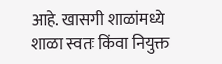आहे. खासगी शाळांमध्ये शाळा स्वतः किंवा नियुक्त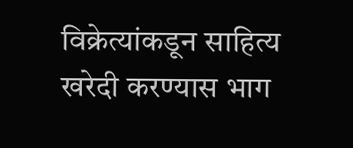विक्रेत्यांकडून साहित्य खरेदी करण्यास भाग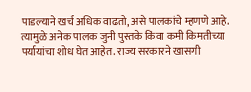पाडल्याने खर्च अधिक वाढतो, असे पालकांचे म्हणणे आहे.
त्यामुळे अनेक पालक जुनी पुस्तके किंवा कमी किमतीच्या पर्यायांचा शोध घेत आहेत. राज्य सरकारने खासगी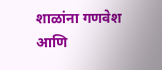शाळांना गणवेश आणि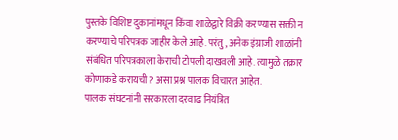पुस्तके विशिष्ट दुकानांमधून किंवा शाळेद्वारे विक्री करण्यास सक्ती न करण्याचे परिपत्रक जाहीर केले आहे. परंतु, अनेक इंग्राजी शाळांनी संबंधित परिपत्रकाला केराची टोपली दाखवली आहे. त्यामुळे तक्रार कोणाकडे करायची? असा प्रश्न पालक विचारत आहेत.
पालक संघटनांनी सरकारला दरवाढ नियंत्रित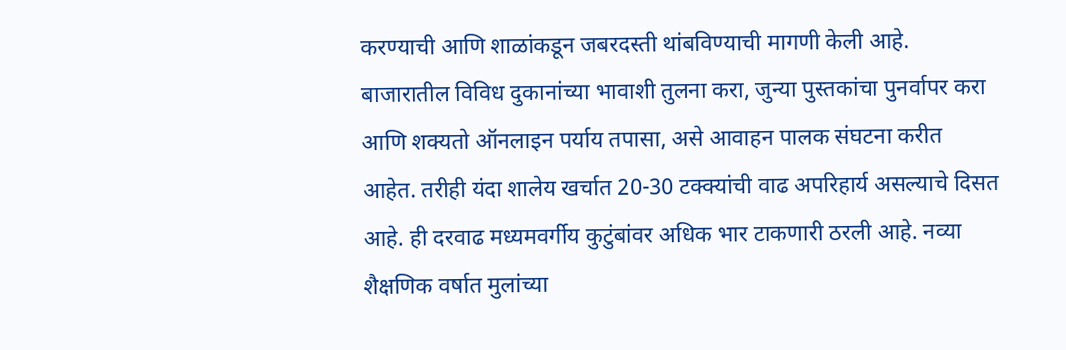करण्याची आणि शाळांकडून जबरदस्ती थांबविण्याची मागणी केली आहे. बाजारातील विविध दुकानांच्या भावाशी तुलना करा, जुन्या पुस्तकांचा पुनर्वापर करा आणि शक्यतो ऑनलाइन पर्याय तपासा, असे आवाहन पालक संघटना करीत आहेत. तरीही यंदा शालेय खर्चात 20-30 टक्क्यांची वाढ अपरिहार्य असल्याचे दिसत आहे. ही दरवाढ मध्यमवर्गीय कुटुंबांवर अधिक भार टाकणारी ठरली आहे. नव्या शैक्षणिक वर्षात मुलांच्या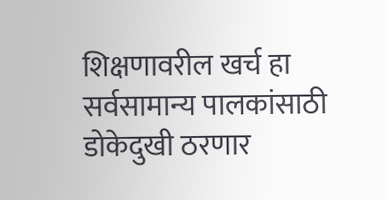शिक्षणावरील खर्च हा सर्वसामान्य पालकांसाठी डोकेदुखी ठरणार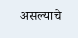असल्याचे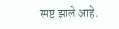स्पष्ट झाले आहे.